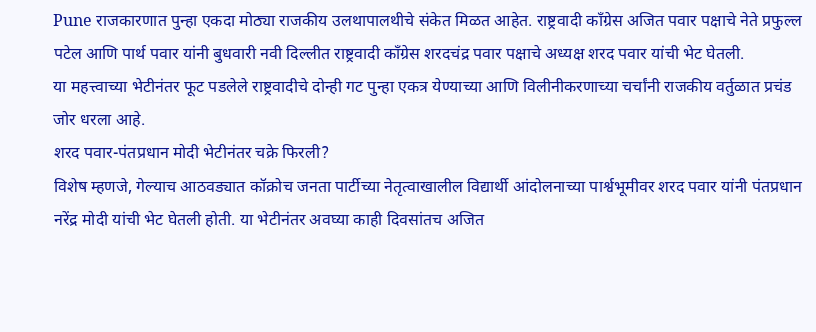Pune राजकारणात पुन्हा एकदा मोठ्या राजकीय उलथापालथीचे संकेत मिळत आहेत. राष्ट्रवादी काँग्रेस अजित पवार पक्षाचे नेते प्रफुल्ल पटेल आणि पार्थ पवार यांनी बुधवारी नवी दिल्लीत राष्ट्रवादी काँग्रेस शरदचंद्र पवार पक्षाचे अध्यक्ष शरद पवार यांची भेट घेतली.
या महत्त्वाच्या भेटीनंतर फूट पडलेले राष्ट्रवादीचे दोन्ही गट पुन्हा एकत्र येण्याच्या आणि विलीनीकरणाच्या चर्चांनी राजकीय वर्तुळात प्रचंड जोर धरला आहे.
शरद पवार-पंतप्रधान मोदी भेटीनंतर चक्रे फिरली?
विशेष म्हणजे, गेल्याच आठवड्यात कॉक्रोच जनता पार्टीच्या नेतृत्वाखालील विद्यार्थी आंदोलनाच्या पार्श्वभूमीवर शरद पवार यांनी पंतप्रधान नरेंद्र मोदी यांची भेट घेतली होती. या भेटीनंतर अवघ्या काही दिवसांतच अजित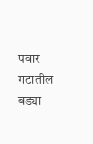पवार गटातील बड्या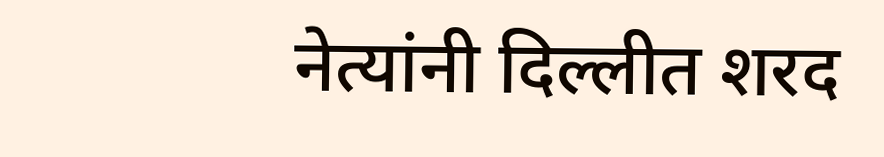नेत्यांनी दिल्लीत शरद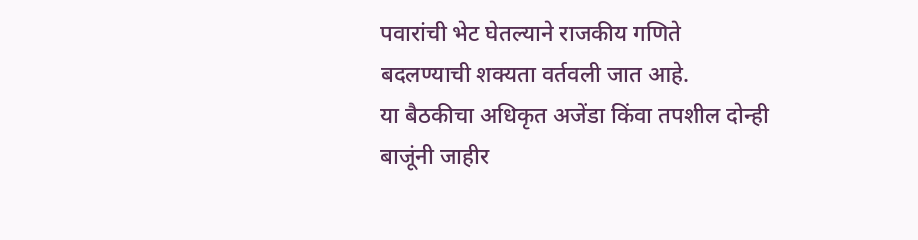पवारांची भेट घेतल्याने राजकीय गणिते बदलण्याची शक्यता वर्तवली जात आहे.
या बैठकीचा अधिकृत अजेंडा किंवा तपशील दोन्ही बाजूंनी जाहीर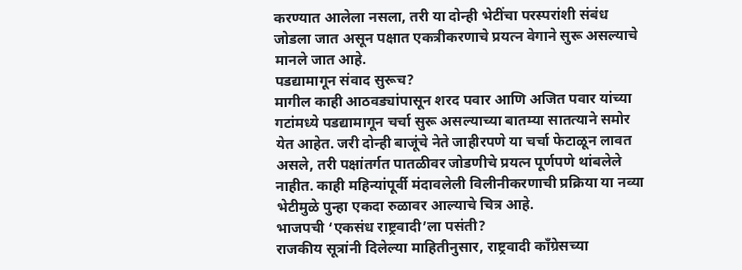करण्यात आलेला नसला, तरी या दोन्ही भेटींचा परस्परांशी संबंध जोडला जात असून पक्षात एकत्रीकरणाचे प्रयत्न वेगाने सुरू असल्याचे मानले जात आहे.
पडद्यामागून संवाद सुरूच?
मागील काही आठवड्यांपासून शरद पवार आणि अजित पवार यांच्या गटांमध्ये पडद्यामागून चर्चा सुरू असल्याच्या बातम्या सातत्याने समोर येत आहेत. जरी दोन्ही बाजूंचे नेते जाहीरपणे या चर्चा फेटाळून लावत असले, तरी पक्षांतर्गत पातळीवर जोडणीचे प्रयत्न पूर्णपणे थांबलेले नाहीत. काही महिन्यांपूर्वी मंदावलेली विलीनीकरणाची प्रक्रिया या नव्या भेटीमुळे पुन्हा एकदा रुळावर आल्याचे चित्र आहे.
भाजपची ‘एकसंध राष्ट्रवादी’ला पसंती?
राजकीय सूत्रांनी दिलेल्या माहितीनुसार, राष्ट्रवादी काँग्रेसच्या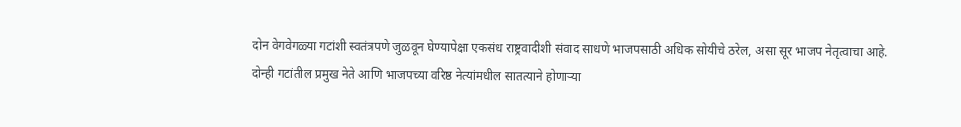दोन वेगवेगळ्या गटांशी स्वतंत्रपणे जुळवून घेण्यापेक्षा एकसंध राष्ट्रवादीशी संवाद साधणे भाजपसाठी अधिक सोयीचे ठरेल, असा सूर भाजप नेतृत्वाचा आहे.
दोन्ही गटांतील प्रमुख नेते आणि भाजपच्या वरिष्ठ नेत्यांमधील सातत्याने होणाऱ्या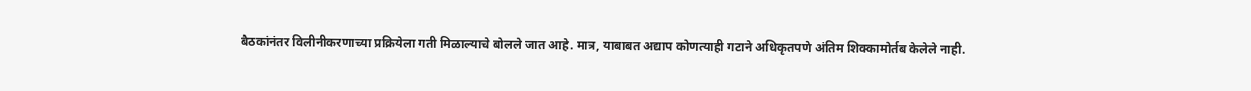बैठकांनंतर विलीनीकरणाच्या प्रक्रियेला गती मिळाल्याचे बोलले जात आहे. मात्र, याबाबत अद्याप कोणत्याही गटाने अधिकृतपणे अंतिम शिक्कामोर्तब केलेले नाही.